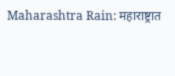Maharashtra Rain: महाराष्ट्रात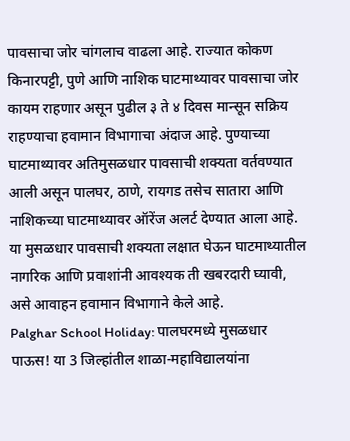पावसाचा जोर चांगलाच वाढला आहे. राज्यात कोकण किनारपट्टी, पुणे आणि नाशिक घाटमाथ्यावर पावसाचा जोर कायम राहणार असून पुढील ३ ते ४ दिवस मान्सून सक्रिय राहण्याचा हवामान विभागाचा अंदाज आहे. पुण्याच्या घाटमाथ्यावर अतिमुसळधार पावसाची शक्यता वर्तवण्यात आली असून पालघर, ठाणे, रायगड तसेच सातारा आणि नाशिकच्या घाटमाथ्यावर ऑरेंज अलर्ट देण्यात आला आहे. या मुसळधार पावसाची शक्यता लक्षात घेऊन घाटमाथ्यातील नागरिक आणि प्रवाशांनी आवश्यक ती खबरदारी घ्यावी, असे आवाहन हवामान विभागाने केले आहे.
Palghar School Holiday: पालघरमध्ये मुसळधार पाऊस! या 3 जिल्हांतील शाळा-महाविद्यालयांना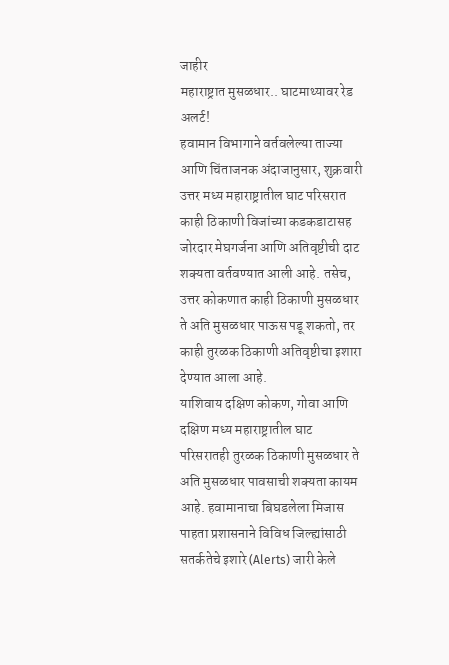जाहीर
महाराष्ट्रात मुसळधार.. घाटमाथ्यावर रेड अलर्ट!
हवामान विभागाने वर्तवलेल्या ताज्या आणि चिंताजनक अंदाजानुसार, शुक्रवारी उत्तर मध्य महाराष्ट्रातील घाट परिसरात काही ठिकाणी विजांच्या कडकडाटासह जोरदार मेघगर्जना आणि अतिवृष्टीची दाट शक्यता वर्तवण्यात आली आहे. तसेच, उत्तर कोकणात काही ठिकाणी मुसळधार ते अति मुसळधार पाऊस पडू शकतो, तर काही तुरळक ठिकाणी अतिवृष्टीचा इशारा देण्यात आला आहे.
याशिवाय दक्षिण कोकण, गोवा आणि दक्षिण मध्य महाराष्ट्रातील घाट परिसरातही तुरळक ठिकाणी मुसळधार ते अति मुसळधार पावसाची शक्यता कायम आहे. हवामानाचा बिघडलेला मिजास पाहता प्रशासनाने विविध जिल्ह्यांसाठी सतर्कतेचे इशारे (Alerts) जारी केले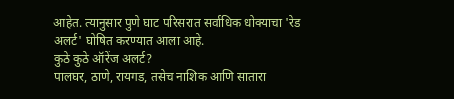आहेत. त्यानुसार पुणे घाट परिसरात सर्वाधिक धोक्याचा 'रेड अलर्ट' घोषित करण्यात आला आहे.
कुठे कुठे ऑरेंज अलर्ट?
पालघर, ठाणे, रायगड, तसेच नाशिक आणि सातारा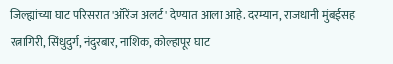जिल्ह्यांच्या घाट परिसरात 'ऑरेंज अलर्ट' देण्यात आला आहे. दरम्यान, राजधानी मुंबईसह रत्नागिरी, सिंधुदुर्ग, नंदुरबार, नाशिक, कोल्हापूर घाट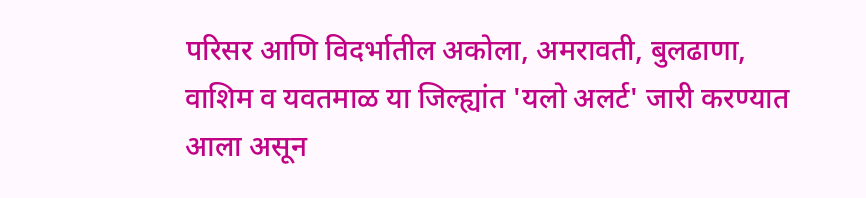परिसर आणि विदर्भातील अकोला, अमरावती, बुलढाणा, वाशिम व यवतमाळ या जिल्ह्यांत 'यलो अलर्ट' जारी करण्यात आला असून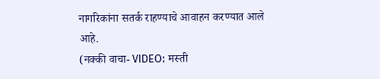नागरिकांना सतर्क राहण्याचे आवाहन करण्यात आले आहे.
(नक्की वाचा- VIDEO: मस्ती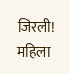जिरली! महिला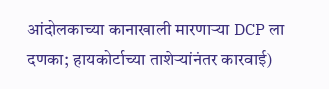आंदोलकाच्या कानाखाली मारणाऱ्या DCP ला दणका; हायकोर्टाच्या ताशेऱ्यांनंतर कारवाई)